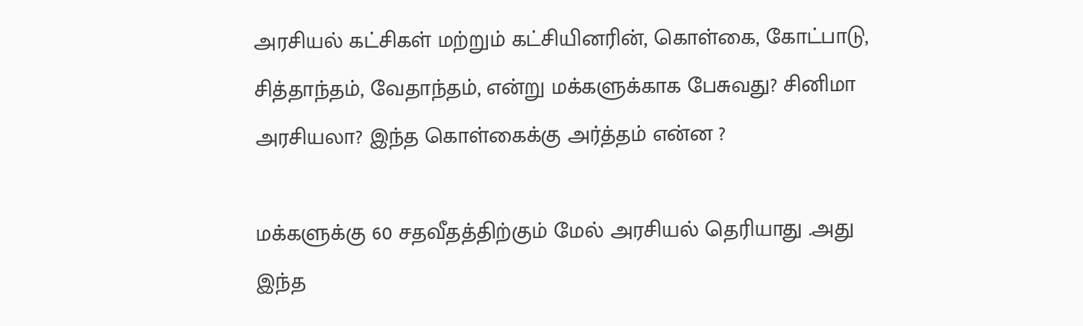அரசியல் கட்சிகள் மற்றும் கட்சியினரின், கொள்கை, கோட்பாடு, சித்தாந்தம், வேதாந்தம், என்று மக்களுக்காக பேசுவது? சினிமா அரசியலா? இந்த கொள்கைக்கு அர்த்தம் என்ன ?

மக்களுக்கு 60 சதவீதத்திற்கும் மேல் அரசியல் தெரியாது .அது இந்த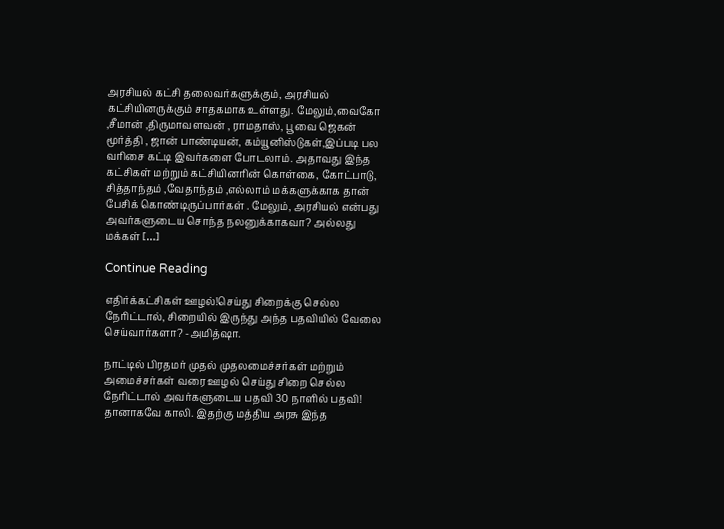அரசியல் கட்சி தலைவர்களுக்கும், அரசியல் கட்சியினருக்கும் சாதகமாக உள்ளது. மேலும்,வைகோ ,சீமான் ,திருமாவளவன் , ராமதாஸ், பூவை ஜெகன் மூர்த்தி , ஜான் பாண்டியன், கம்யூனிஸ்டுகள்,இப்படி பல வரிசை கட்டி இவர்களை போடலாம். அதாவது இந்த கட்சிகள் மற்றும் கட்சியினரின் கொள்கை, கோட்பாடு, சித்தாந்தம் ,வேதாந்தம் ,எல்லாம் மக்களுக்காக தான் பேசிக் கொண்டிருப்பார்கள் . மேலும், அரசியல் என்பது அவர்களுடைய சொந்த நலனுக்காகவா? அல்லது மக்கள் […]

Continue Reading

எதிர்க்கட்சிகள் ஊழல்!செய்து சிறைக்கு செல்ல நேரிட்டால், சிறையில் இருந்து அந்த பதவியில் வேலை செய்வார்களா? -அமித்ஷா.

நாட்டில் பிரதமர் முதல் முதலமைச்சர்கள் மற்றும் அமைச்சர்கள் வரை ஊழல் செய்து சிறை செல்ல நேரிட்டால் அவர்களுடைய பதவி 30 நாளில் பதவி! தானாகவே காலி. இதற்கு மத்திய அரசு இந்த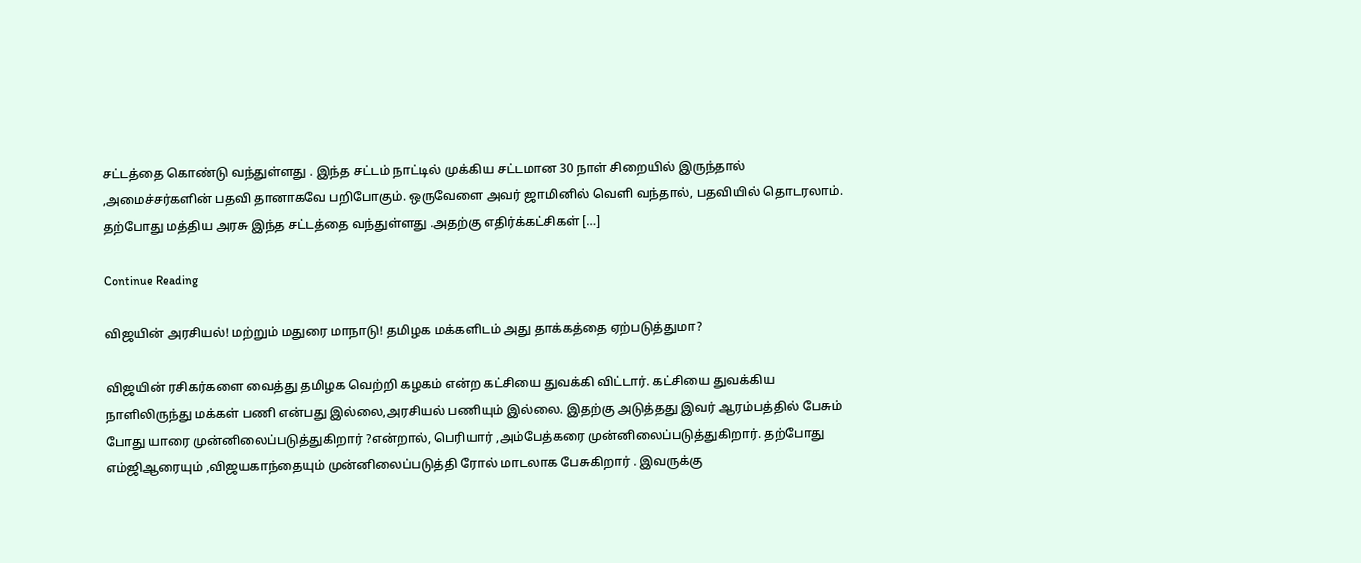சட்டத்தை கொண்டு வந்துள்ளது . இந்த சட்டம் நாட்டில் முக்கிய சட்டமான 30 நாள் சிறையில் இருந்தால் ,அமைச்சர்களின் பதவி தானாகவே பறிபோகும். ஒருவேளை அவர் ஜாமினில் வெளி வந்தால், பதவியில் தொடரலாம். தற்போது மத்திய அரசு இந்த சட்டத்தை வந்துள்ளது .அதற்கு எதிர்க்கட்சிகள் […]

Continue Reading

விஜயின் அரசியல்! மற்றும் மதுரை மாநாடு! தமிழக மக்களிடம் அது தாக்கத்தை ஏற்படுத்துமா?

விஜயின் ரசிகர்களை வைத்து தமிழக வெற்றி கழகம் என்ற கட்சியை துவக்கி விட்டார். கட்சியை துவக்கிய நாளிலிருந்து மக்கள் பணி என்பது இல்லை,அரசியல் பணியும் இல்லை. இதற்கு அடுத்தது இவர் ஆரம்பத்தில் பேசும் போது யாரை முன்னிலைப்படுத்துகிறார் ?என்றால், பெரியார் ,அம்பேத்கரை முன்னிலைப்படுத்துகிறார். தற்போது எம்ஜிஆரையும் ,விஜயகாந்தையும் முன்னிலைப்படுத்தி ரோல் மாடலாக பேசுகிறார் . இவருக்கு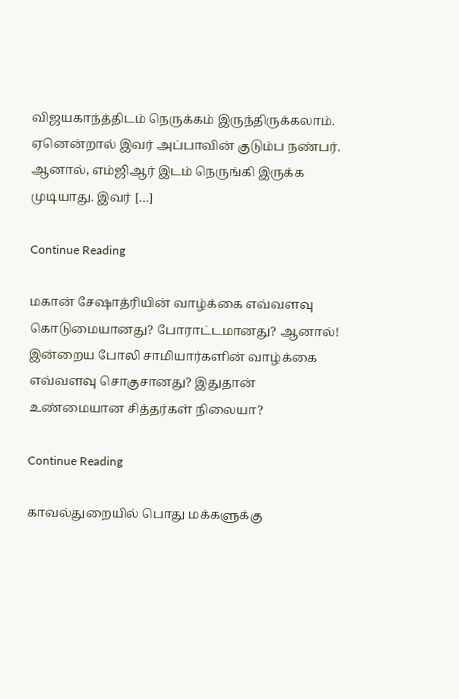விஜயகாந்த்திடம் நெருக்கம் இருந்திருக்கலாம். ஏனென்றால் இவர் அப்பாவின் குடும்ப நண்பர். ஆனால், எம்ஜிஆர் இடம் நெருங்கி இருக்க முடியாது. இவர் […]

Continue Reading

மகான் சேஷாத்ரியின் வாழ்க்கை எவ்வளவு கொடுமையானது? போராட்டமானது? ஆனால்! இன்றைய போலி சாமியார்களின் வாழ்க்கை எவ்வளவு சொகுசானது? இதுதான் உண்மையான சித்தர்கள் நிலையா?

Continue Reading

காவல்துறையில் பொது மக்களுக்கு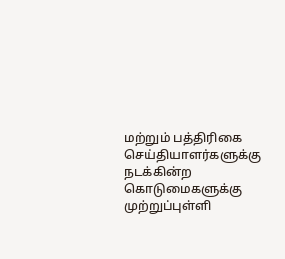மற்றும் பத்திரிகை செய்தியாளர்களுக்கு நடக்கின்ற கொடுமைகளுக்கு முற்றுப்புள்ளி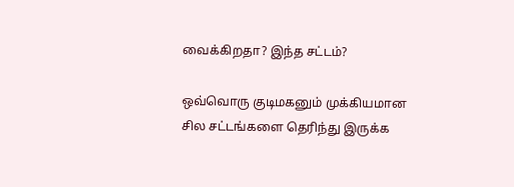வைக்கிறதா? இந்த சட்டம்?

ஒவ்வொரு குடிமகனும் முக்கியமான சில சட்டங்களை தெரிந்து இருக்க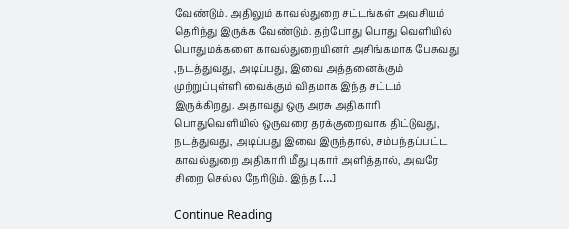வேண்டும். அதிலும் காவல்துறை சட்டங்கள் அவசியம் தெரிந்து இருக்க வேண்டும். தற்போது பொது வெளியில் பொதுமக்களை காவல்துறையினர் அசிங்கமாக பேசுவது ,நடத்துவது, அடிப்பது, இவை அத்தனைக்கும் முற்றுப்புள்ளி வைக்கும் விதமாக இந்த சட்டம் இருக்கிறது. அதாவது ஒரு அரசு அதிகாரி பொதுவெளியில் ஒருவரை தரக்குறைவாக திட்டுவது, நடத்துவது, அடிப்பது இவை இருந்தால், சம்பந்தப்பட்ட காவல்துறை அதிகாரி மீது புகார் அளித்தால், அவரே சிறை செல்ல நேரிடும். இந்த […]

Continue Reading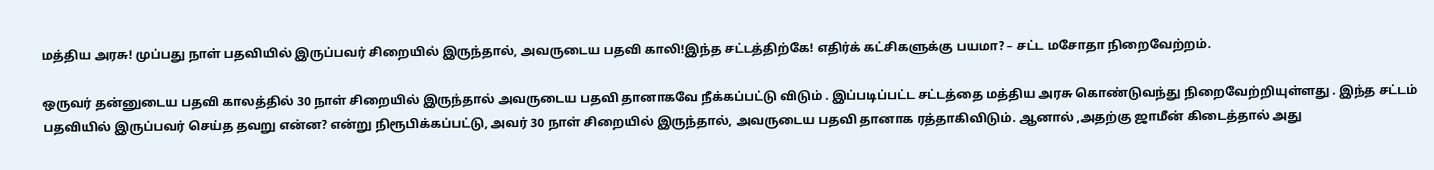மத்திய அரசு! முப்பது நாள் பதவியில் இருப்பவர் சிறையில் இருந்தால், அவருடைய பதவி காலி!இந்த சட்டத்திற்கே! எதிர்க் கட்சிகளுக்கு பயமா? – சட்ட மசோதா நிறைவேற்றம்.

ஒருவர் தன்னுடைய பதவி காலத்தில் 30 நாள் சிறையில் இருந்தால் அவருடைய பதவி தானாகவே நீக்கப்பட்டு விடும் . இப்படிப்பட்ட சட்டத்தை மத்திய அரசு கொண்டுவந்து நிறைவேற்றியுள்ளது . இந்த சட்டம் பதவியில் இருப்பவர் செய்த தவறு என்ன? என்று நிரூபிக்கப்பட்டு, அவர் 30 நாள் சிறையில் இருந்தால், அவருடைய பதவி தானாக ரத்தாகிவிடும். ஆனால் ,அதற்கு ஜாமீன் கிடைத்தால் அது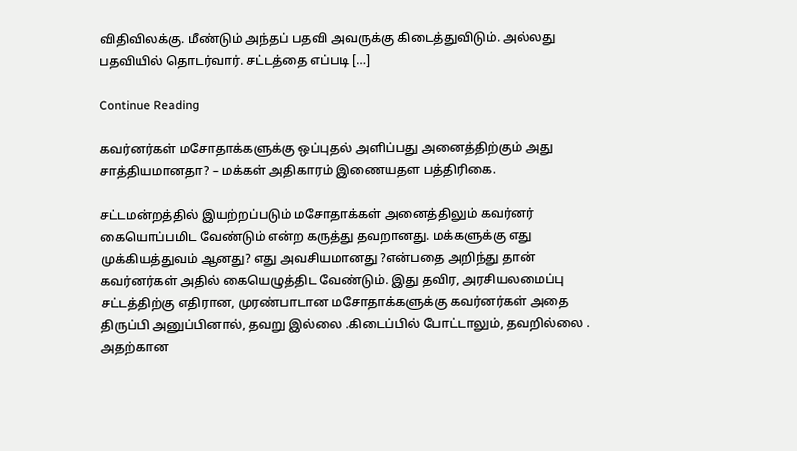விதிவிலக்கு. மீண்டும் அந்தப் பதவி அவருக்கு கிடைத்துவிடும். அல்லது பதவியில் தொடர்வார். சட்டத்தை எப்படி […]

Continue Reading

கவர்னர்கள் மசோதாக்களுக்கு ஒப்புதல் அளிப்பது அனைத்திற்கும் அது சாத்தியமானதா? – மக்கள் அதிகாரம் இணையதள பத்திரிகை.

சட்டமன்றத்தில் இயற்றப்படும் மசோதாக்கள் அனைத்திலும் கவர்னர் கையொப்பமிட வேண்டும் என்ற கருத்து தவறானது. மக்களுக்கு எது முக்கியத்துவம் ஆனது? எது அவசியமானது ?என்பதை அறிந்து தான் கவர்னர்கள் அதில் கையெழுத்திட வேண்டும். இது தவிர, அரசியலமைப்பு சட்டத்திற்கு எதிரான, முரண்பாடான மசோதாக்களுக்கு கவர்னர்கள் அதை திருப்பி அனுப்பினால், தவறு இல்லை .கிடைப்பில் போட்டாலும், தவறில்லை . அதற்கான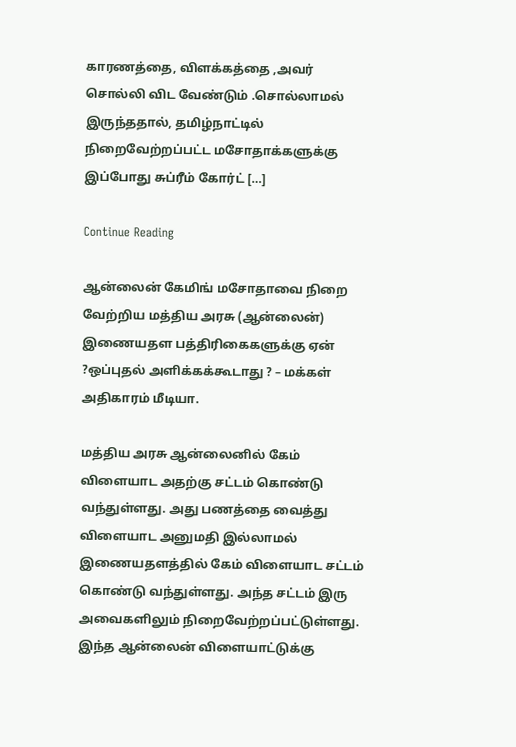காரணத்தை, விளக்கத்தை ,அவர் சொல்லி விட வேண்டும் .சொல்லாமல் இருந்ததால், தமிழ்நாட்டில் நிறைவேற்றப்பட்ட மசோதாக்களுக்கு இப்போது சுப்ரீம் கோர்ட் […]

Continue Reading

ஆன்லைன் கேமிங் மசோதாவை நிறை வேற்றிய மத்திய அரசு (ஆன்லைன்) இணையதள பத்திரிகைகளுக்கு ஏன் ?ஒப்புதல் அளிக்கக்கூடாது ? – மக்கள் அதிகாரம் மீடியா.

மத்திய அரசு ஆன்லைனில் கேம் விளையாட அதற்கு சட்டம் கொண்டு வந்துள்ளது. அது பணத்தை வைத்து விளையாட அனுமதி இல்லாமல் இணையதளத்தில் கேம் விளையாட சட்டம் கொண்டு வந்துள்ளது. அந்த சட்டம் இரு அவைகளிலும் நிறைவேற்றப்பட்டுள்ளது. இந்த ஆன்லைன் விளையாட்டுக்கு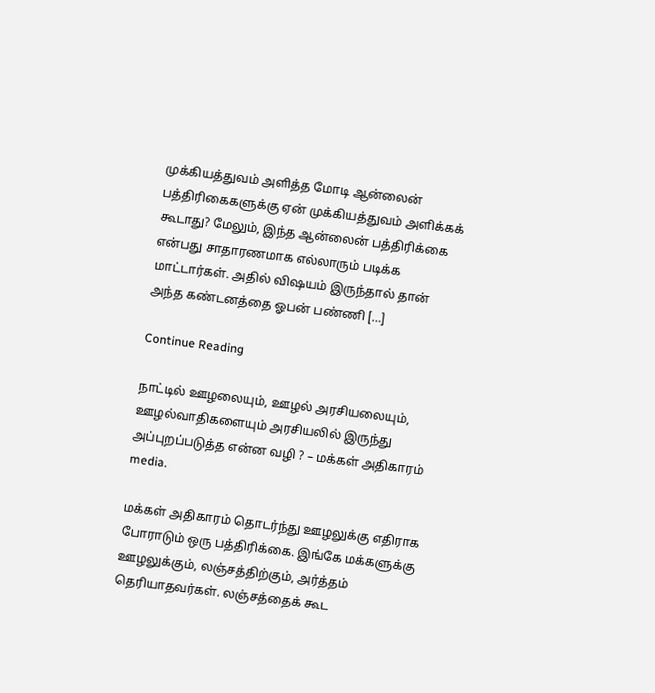முக்கியத்துவம் அளித்த மோடி ஆன்லைன் பத்திரிகைகளுக்கு ஏன் முக்கியத்துவம் அளிக்கக் கூடாது? மேலும், இந்த ஆன்லைன் பத்திரிக்கை என்பது சாதாரணமாக எல்லாரும் படிக்க மாட்டார்கள். அதில் விஷயம் இருந்தால் தான் அந்த கண்டனத்தை ஓபன் பண்ணி […]

Continue Reading

நாட்டில் ஊழலையும், ஊழல் அரசியலையும், ஊழல்வாதிகளையும் அரசியலில் இருந்து அப்புறப்படுத்த என்ன வழி ? – மக்கள் அதிகாரம் media.

மக்கள் அதிகாரம் தொடர்ந்து ஊழலுக்கு எதிராக போராடும் ஒரு பத்திரிக்கை. இங்கே மக்களுக்கு ஊழலுக்கும், லஞ்சத்திற்கும், அர்த்தம் தெரியாதவர்கள். லஞ்சத்தைக் கூட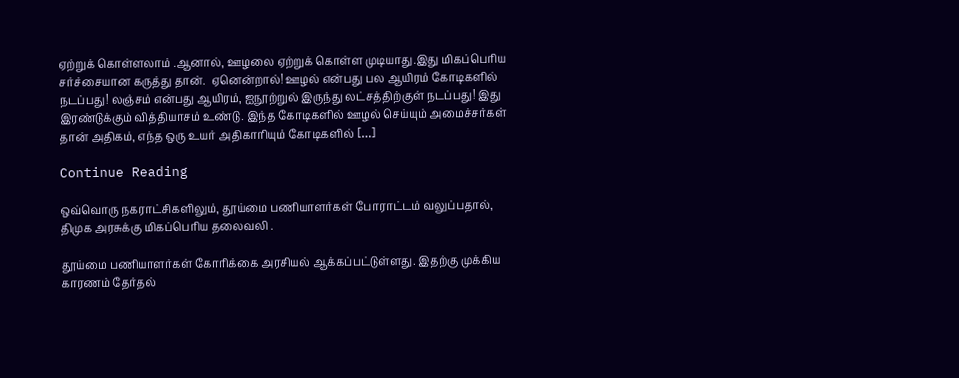ஏற்றுக் கொள்ளலாம் .ஆனால், ஊழலை ஏற்றுக் கொள்ள முடியாது.இது மிகப்பெரிய சர்ச்சையான கருத்து தான்.  ஏனென்றால்! ஊழல் என்பது பல ஆயிரம் கோடிகளில் நடப்பது! லஞ்சம் என்பது ஆயிரம், ஐநூற்றுல் இருந்து லட்சத்திற்குள் நடப்பது! இது இரண்டுக்கும் வித்தியாசம் உண்டு. இந்த கோடிகளில் ஊழல் செய்யும் அமைச்சர்கள் தான் அதிகம், எந்த ஒரு உயர் அதிகாரியும் கோடிகளில் […]

Continue Reading

ஒவ்வொரு நகராட்சிகளிலும், தூய்மை பணியாளர்கள் போராட்டம் வலுப்பதால், திமுக அரசுக்கு மிகப்பெரிய தலைவலி .

தூய்மை பணியாளர்கள் கோரிக்கை அரசியல் ஆக்கப்பட்டுள்ளது. இதற்கு முக்கிய காரணம் தேர்தல்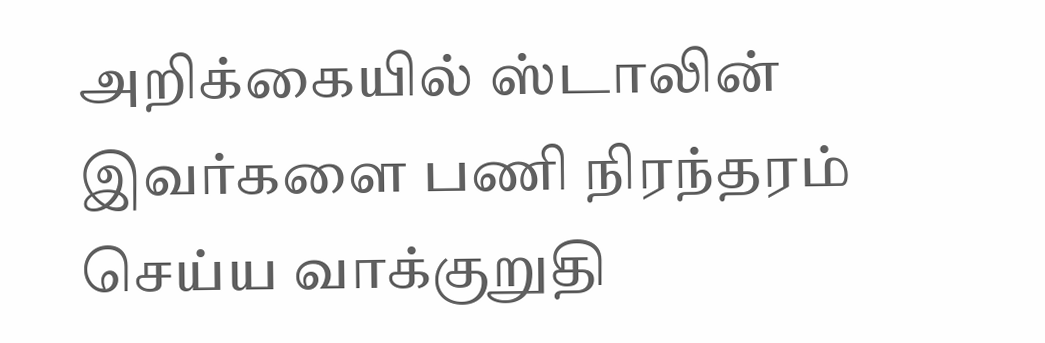அறிக்கையில் ஸ்டாலின் இவர்களை பணி நிரந்தரம் செய்ய வாக்குறுதி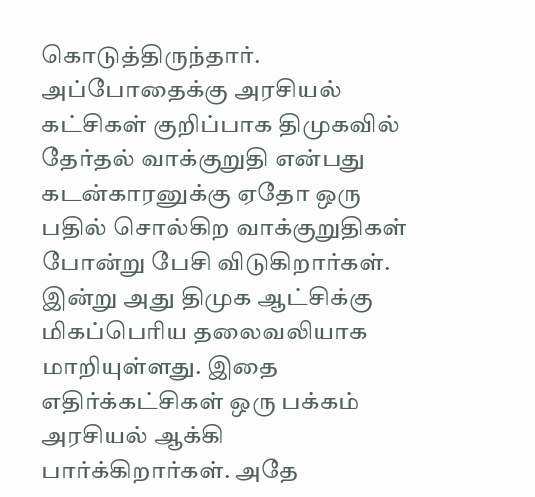கொடுத்திருந்தார். அப்போதைக்கு அரசியல் கட்சிகள் குறிப்பாக திமுகவில் தேர்தல் வாக்குறுதி என்பது கடன்காரனுக்கு ஏதோ ஒரு பதில் சொல்கிற வாக்குறுதிகள் போன்று பேசி விடுகிறார்கள். இன்று அது திமுக ஆட்சிக்கு மிகப்பெரிய தலைவலியாக மாறியுள்ளது. இதை எதிர்க்கட்சிகள் ஒரு பக்கம் அரசியல் ஆக்கி பார்க்கிறார்கள். அதே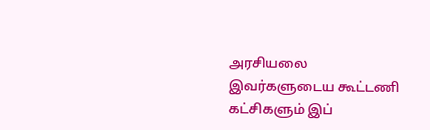அரசியலை இவர்களுடைய கூட்டணி கட்சிகளும் இப்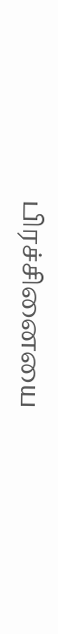பிரச்சினையை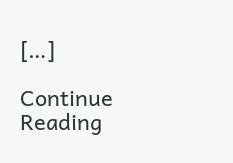[…]

Continue Reading